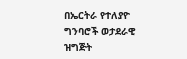በኤርትራ የተለያዮ ግንባሮች ወታደራዊ ዝግጅት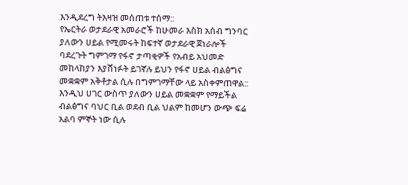እንዲደረግ ትእዛዝ መሰጠቱ ተሰማ::
የኤርትራ ወታደራዊ አመራሮች ከሁመራ እስክ አሰብ ግንባር ያለውን ሀይል የሚመሩት ከፍተኛ ወታደራዊ ጀነራሎች ባደረጉት ግምገማ የፋኖ ታጣቂዎች የአብይ አህመድ መከላከያን እያሸነፉት ይገኛሉ ይህን የፋኖ ሀይል ብልፅግና መቋቋም አቅቶታል ሲሉ በግምገማቸው ላይ አስቀምጠዋል::
እንዲህ ሀገር ውስጥ ያለውን ሀይል መቋቋም የማይችል ብልፅግና ባህር ቢል ወደብ ቢል ህልም ከመሆን ውጭ ፍሬ አልባ ምኞት ነው ሲሉ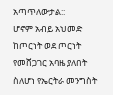አጣጥለውታል::
ሆኖም አብይ አህመድ ከጦርነት ወደ ጦርነት የመሸጋገር አባዜ ያለበት ስለሆነ የኤርትራ መንግስት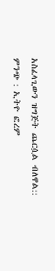አስፈላጊውን ዝግጅት ጨርሷል ብለዋል::
ምንጭ : ኢትዮ ፎረም